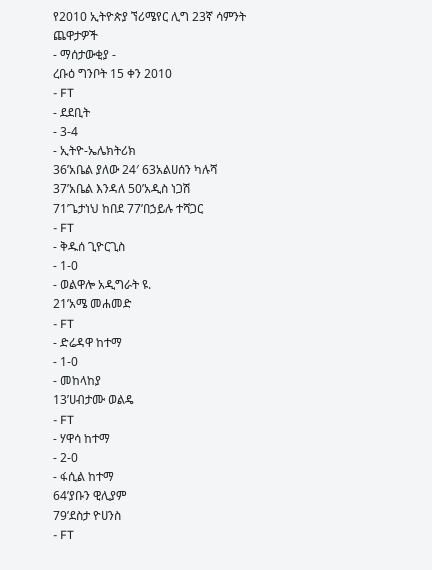የ2010 ኢትዮጵያ ኘሪሜየር ሊግ 23ኛ ሳምንት ጨዋታዎች
- ማሰታውቂያ -
ረቡዕ ግንቦት 15 ቀን 2010
- FT
- ደደቢት
- 3-4
- ኢትዮ-ኤሌክትሪክ
36’አቤል ያለው 24′ 63አልሀሰን ካሉሻ
37’አቤል እንዳለ 50’አዲስ ነጋሽ
71’ጌታነህ ከበደ 77’በኃይሉ ተሻጋር
- FT
- ቅዱሰ ጊዮርጊስ
- 1-0
- ወልዋሎ አዲግራት ዩ.
21’አሜ መሐመድ
- FT
- ድሬዳዋ ከተማ
- 1-0
- መከላከያ
13’ሀብታሙ ወልዴ
- FT
- ሃዋሳ ከተማ
- 2-0
- ፋሲል ከተማ
64’ያቡን ዊሊያም
79’ደስታ ዮሀንስ
- FT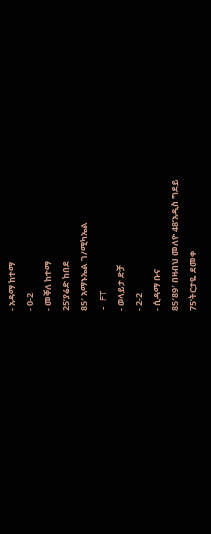- አዳማ ከተማ
- 0-2
- መቐለ ከተማ
25’ያሬድ ከበደ
85′ አማኑኤል ገ/ሚካኤል
- FT
- ወላይታ ድቻ
- 2-2
- ሲዳማ ቡና
85′89′ በዛብህ መለዮ 48’አዲስ ግደይ
75’ትርታዬ ደመቀ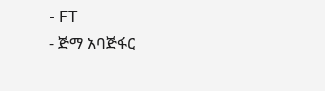- FT
- ጅማ አባጅፋር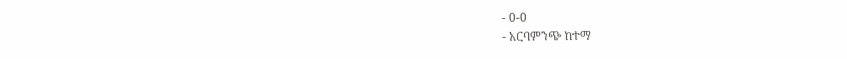- 0-0
- አርባምንጭ ከተማ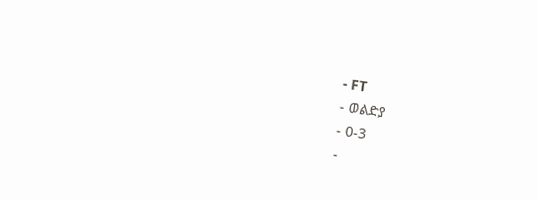- FT
- ወልድያ
- 0-3
-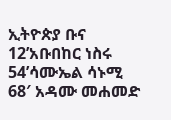ኢትዮጵያ ቡና
12’አቡበከር ነስሩ
54’ሳሙኤል ሳኑሚ
68′ አዳሙ መሐመድ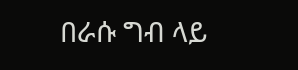በራሱ ግብ ላይ